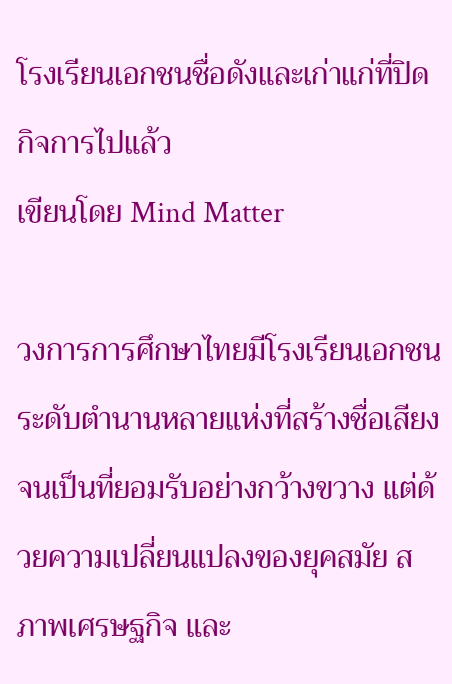โรงเรียนเอกชนชื่อดังและเก่าแก่ที่ปิดกิจการไปแล้ว
เขียนโดย Mind Matter

วงการการศึกษาไทยมีโรงเรียนเอกชนระดับตำนานหลายแห่งที่สร้างชื่อเสียงจนเป็นที่ยอมรับอย่างกว้างขวาง แต่ด้วยความเปลี่ยนแปลงของยุคสมัย สภาพเศรษฐกิจ และ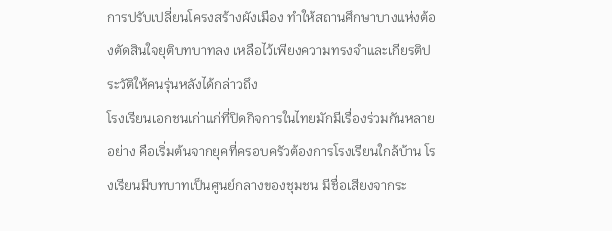การปรับเปลี่ยนโครงสร้างผังเมือง ทำให้สถานศึกษาบางแห่งต้องตัดสินใจยุติบทบาทลง เหลือไว้เพียงความทรงจำและเกียรติประวัติให้คนรุ่นหลังได้กล่าวถึง
โรงเรียนเอกชนเก่าแก่ที่ปิดกิจการในไทยมักมีเรื่องร่วมกันหลายอย่าง คือเริ่มต้นจากยุคที่ครอบครัวต้องการโรงเรียนใกล้บ้าน โรงเรียนมีบทบาทเป็นศูนย์กลางของชุมชน มีชื่อเสียงจากระ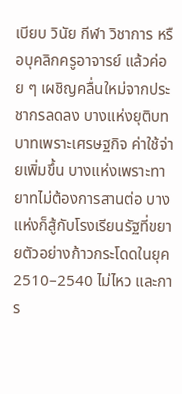เบียบ วินัย กีฬา วิชาการ หรือบุคลิกครูอาจารย์ แล้วค่อย ๆ เผชิญคลื่นใหม่จากประชากรลดลง บางแห่งยุติบทบาทเพราะเศรษฐกิจ ค่าใช้จ่ายเพิ่มขึ้น บางแห่งเพราะทายาทไม่ต้องการสานต่อ บางแห่งก็สู้กับโรงเรียนรัฐที่ขยายตัวอย่างก้าวกระโดดในยุค 2510–2540 ไม่ไหว และการ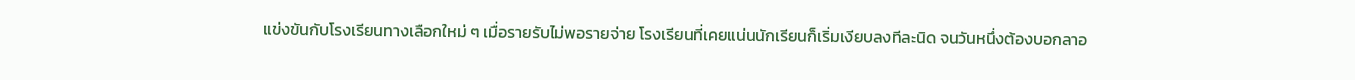แข่งขันกับโรงเรียนทางเลือกใหม่ ๆ เมื่อรายรับไม่พอรายจ่าย โรงเรียนที่เคยแน่นนักเรียนก็เริ่มเงียบลงทีละนิด จนวันหนึ่งต้องบอกลาอ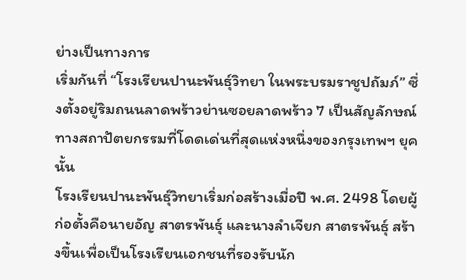ย่างเป็นทางการ
เริ่มกันที่ “โรงเรียนปานะพันธุ์วิทยา ในพระบรมราชูปถัมภ์” ซึ่งตั้งอยู่ริมถนนลาดพร้าวย่านซอยลาดพร้าว 7 เป็นสัญลักษณ์ทางสถาปัตยกรรมที่โดดเด่นที่สุดแห่งหนึ่งของกรุงเทพฯ ยุคนั้น
โรงเรียนปานะพันธุ์วิทยาเริ่มก่อสร้างเมื่อปี พ.ศ. 2498 โดยผู้ก่อตั้งคือนายอัญ สาตรพันธุ์ และนางลำเจียก สาตรพันธุ์ สร้างขึ้นเพื่อเป็นโรงเรียนเอกชนที่รองรับนัก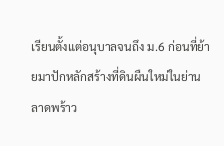เรียนตั้งแต่อนุบาลจนถึง ม.6 ก่อนที่ย้ายมาปักหลักสร้างที่ดินผืนใหม่ในย่านลาดพร้าว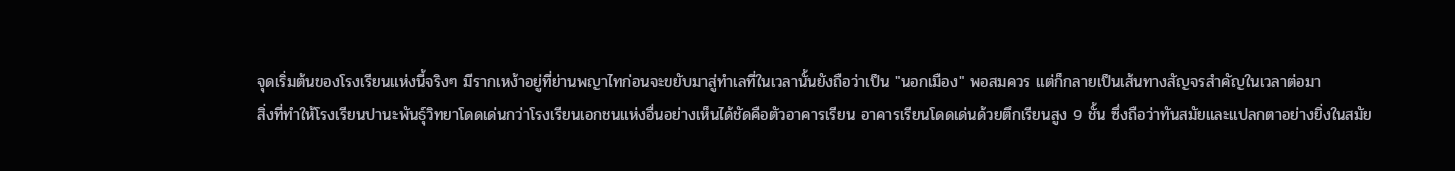จุดเริ่มต้นของโรงเรียนแห่งนี้จริงๆ มีรากเหง้าอยู่ที่ย่านพญาไทก่อนจะขยับมาสู่ทำเลที่ในเวลานั้นยังถือว่าเป็น "นอกเมือง" พอสมควร แต่ก็กลายเป็นเส้นทางสัญจรสำคัญในเวลาต่อมา
สิ่งที่ทำให้โรงเรียนปานะพันธุ์วิทยาโดดเด่นกว่าโรงเรียนเอกชนแห่งอื่นอย่างเห็นได้ชัดคือตัวอาคารเรียน อาคารเรียนโดดเด่นด้วยตึกเรียนสูง 9 ชั้น ซึ่งถือว่าทันสมัยและแปลกตาอย่างยิ่งในสมัย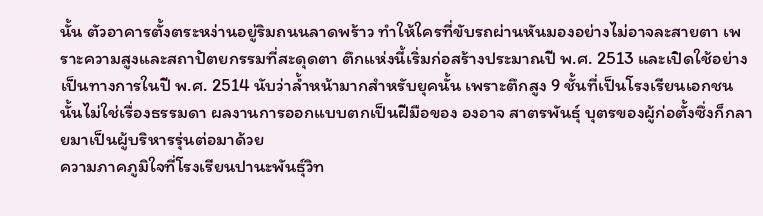นั้น ตัวอาคารตั้งตระหง่านอยู่ริมถนนลาดพร้าว ทำให้ใครที่ขับรถผ่านหันมองอย่างไม่อาจละสายตา เพราะความสูงและสถาปัตยกรรมที่สะดุดตา ตึกแห่งนี้เริ่มก่อสร้างประมาณปี พ.ศ. 2513 และเปิดใช้อย่างเป็นทางการในปี พ.ศ. 2514 นับว่าล้ำหน้ามากสำหรับยุคนั้น เพราะตึกสูง 9 ชั้นที่เป็นโรงเรียนเอกชนนั้นไม่ใช่เรื่องธรรมดา ผลงานการออกแบบตกเป็นฝีมือของ องอาจ สาตรพันธุ์ บุตรของผู้ก่อตั้งซึ่งก็กลายมาเป็นผู้บริหารรุ่นต่อมาด้วย
ความภาคภูมิใจที่โรงเรียนปานะพันธุ์วิท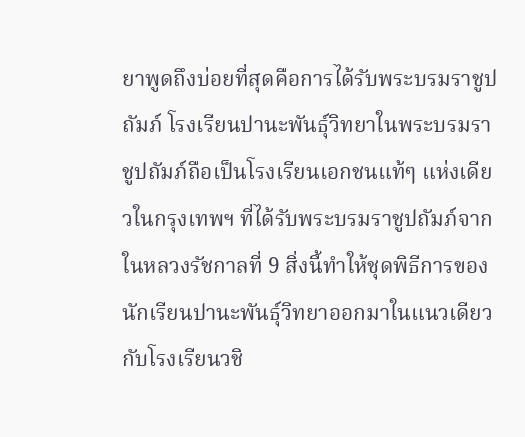ยาพูดถึงบ่อยที่สุดคือการได้รับพระบรมราชูปถัมภ์ โรงเรียนปานะพันธุ์วิทยาในพระบรมราชูปถัมภ์ถือเป็นโรงเรียนเอกชนแท้ๆ แห่งเดียวในกรุงเทพฯ ที่ได้รับพระบรมราชูปถัมภ์จากในหลวงรัชกาลที่ 9 สิ่งนี้ทำให้ชุดพิธีการของนักเรียนปานะพันธุ์วิทยาออกมาในแนวเดียวกับโรงเรียนวชิ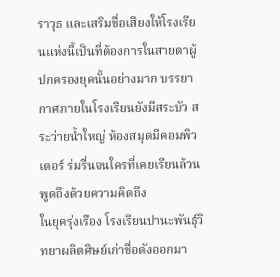ราวุธ และเสริมชื่อเสียงให้โรงเรียนแห่งนี้เป็นที่ต้องการในสายตาผู้ปกครองยุคนั้นอย่างมาก บรรยากาศภายในโรงเรียนยังมีสระบัว สระว่ายน้ำใหญ่ ห้องสมุดมีคอมพิวเตอร์ ร่มรื่นจนใครที่เคยเรียนล้วนพูดถึงด้วยความคิดถึง
ในยุครุ่งเรือง โรงเรียนปานะพันธุ์วิทยาผลิตศิษย์เก่าชื่อดังออกมา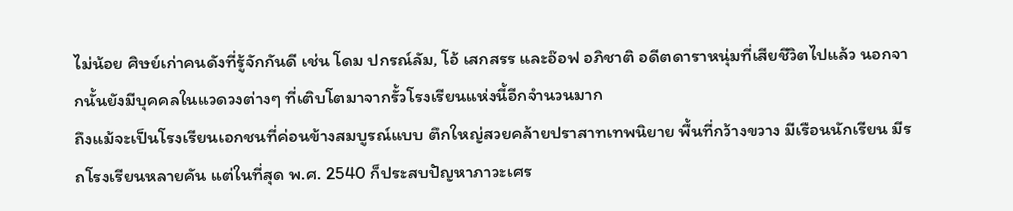ไม่น้อย ศิษย์เก่าคนดังที่รู้จักกันดี เช่น โดม ปกรณ์ลัม, โอ้ เสกสรร และอ๊อฟ อภิชาติ อดีตดาราหนุ่มที่เสียชีวิตไปแล้ว นอกจากนั้นยังมีบุคคลในแวดวงต่างๆ ที่เติบโตมาจากรั้วโรงเรียนแห่งนี้อีกจำนวนมาก
ถึงแม้จะเป็นโรงเรียนเอกชนที่ค่อนข้างสมบูรณ์แบบ ตึกใหญ่สวยคล้ายปราสาทเทพนิยาย พื้นที่กว้างขวาง มีเรือนนักเรียน มีรถโรงเรียนหลายคัน แต่ในที่สุด พ.ศ. 2540 ก็ประสบปัญหาภาวะเศร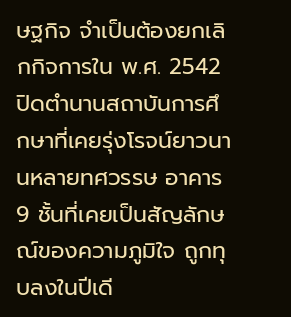ษฐกิจ จำเป็นต้องยกเลิกกิจการใน พ.ศ. 2542 ปิดตำนานสถาบันการศึกษาที่เคยรุ่งโรจน์ยาวนานหลายทศวรรษ อาคาร 9 ชั้นที่เคยเป็นสัญลักษณ์ของความภูมิใจ ถูกทุบลงในปีเดี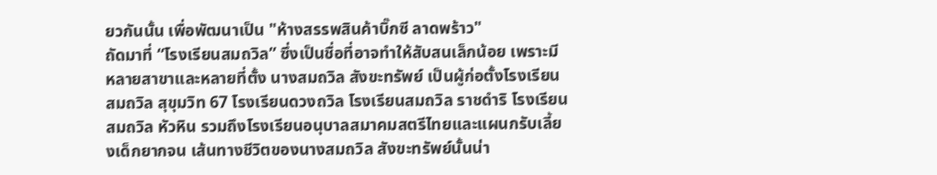ยวกันนั้น เพื่อพัฒนาเป็น "ห้างสรรพสินค้าบิ๊กซี ลาดพร้าว"
ถัดมาที่ “โรงเรียนสมถวิล” ซึ่งเป็นชื่อที่อาจทำให้สับสนเล็กน้อย เพราะมีหลายสาขาและหลายที่ตั้ง นางสมถวิล สังขะทรัพย์ เป็นผู้ก่อตั้งโรงเรียนสมถวิล สุขุมวิท 67 โรงเรียนดวงถวิล โรงเรียนสมถวิล ราชดำริ โรงเรียนสมถวิล หัวหิน รวมถึงโรงเรียนอนุบาลสมาคมสตรีไทยและแผนกรับเลี้ยงเด็กยากจน เส้นทางชีวิตของนางสมถวิล สังขะทรัพย์นั้นน่า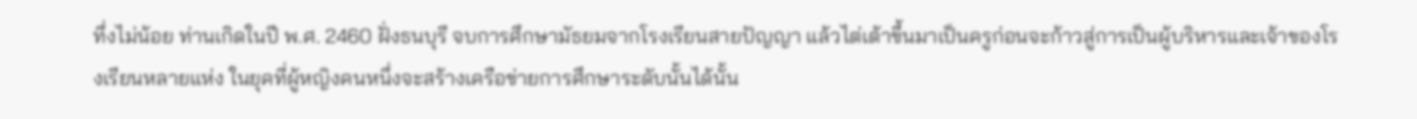ทึ่งไม่น้อย ท่านเกิดในปี พ.ศ. 2460 ฝั่งธนบุรี จบการศึกษามัธยมจากโรงเรียนสายปัญญา แล้วไต่เต้าขึ้นมาเป็นครูก่อนจะก้าวสู่การเป็นผู้บริหารและเจ้าของโรงเรียนหลายแห่ง ในยุคที่ผู้หญิงคนหนึ่งจะสร้างเครือข่ายการศึกษาระดับนั้นได้นั้น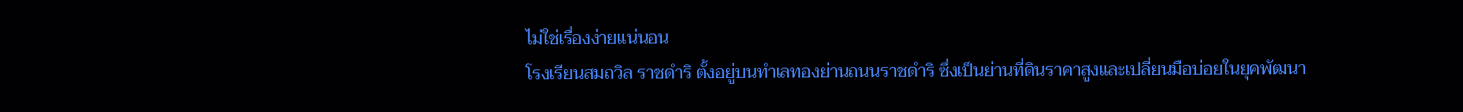ไม่ใช่เรื่องง่ายแน่นอน
โรงเรียนสมถวิล ราชดำริ ตั้งอยู่บนทำเลทองย่านถนนราชดำริ ซึ่งเป็นย่านที่ดินราคาสูงและเปลี่ยนมือบ่อยในยุคพัฒนา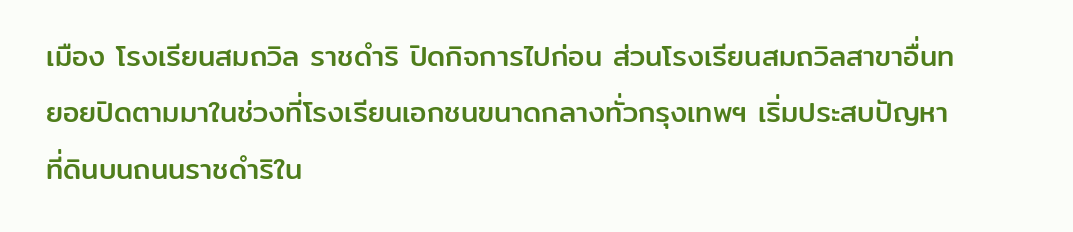เมือง โรงเรียนสมถวิล ราชดำริ ปิดกิจการไปก่อน ส่วนโรงเรียนสมถวิลสาขาอื่นทยอยปิดตามมาในช่วงที่โรงเรียนเอกชนขนาดกลางทั่วกรุงเทพฯ เริ่มประสบปัญหา ที่ดินบนถนนราชดำริใน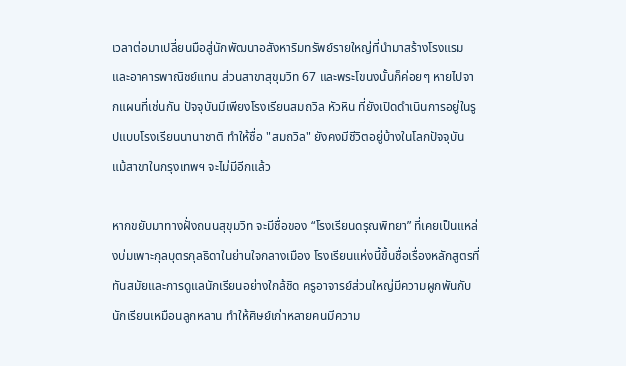เวลาต่อมาเปลี่ยนมือสู่นักพัฒนาอสังหาริมทรัพย์รายใหญ่ที่นำมาสร้างโรงแรมและอาคารพาณิชย์แทน ส่วนสาขาสุขุมวิท 67 และพระโขนงนั้นก็ค่อยๆ หายไปจากแผนที่เช่นกัน ปัจจุบันมีเพียงโรงเรียนสมถวิล หัวหิน ที่ยังเปิดดำเนินการอยู่ในรูปแบบโรงเรียนนานาชาติ ทำให้ชื่อ "สมถวิล" ยังคงมีชีวิตอยู่บ้างในโลกปัจจุบัน แม้สาขาในกรุงเทพฯ จะไม่มีอีกแล้ว

หากขยับมาทางฝั่งถนนสุขุมวิท จะมีชื่อของ “โรงเรียนดรุณพิทยา” ที่เคยเป็นแหล่งบ่มเพาะกุลบุตรกุลธิดาในย่านใจกลางเมือง โรงเรียนแห่งนี้ขึ้นชื่อเรื่องหลักสูตรที่ทันสมัยและการดูแลนักเรียนอย่างใกล้ชิด ครูอาจารย์ส่วนใหญ่มีความผูกพันกับนักเรียนเหมือนลูกหลาน ทำให้ศิษย์เก่าหลายคนมีความ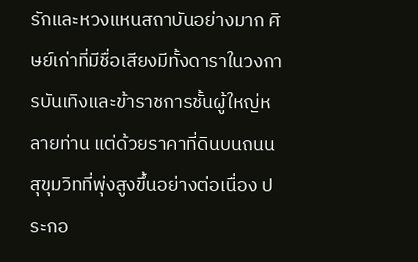รักและหวงแหนสถาบันอย่างมาก ศิษย์เก่าที่มีชื่อเสียงมีทั้งดาราในวงการบันเทิงและข้าราชการชั้นผู้ใหญ่หลายท่าน แต่ด้วยราคาที่ดินบนถนนสุขุมวิทที่พุ่งสูงขึ้นอย่างต่อเนื่อง ประกอ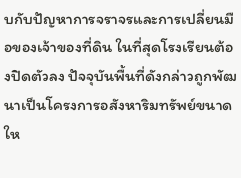บกับปัญหาการจราจรและการเปลี่ยนมือของเจ้าของที่ดิน ในที่สุดโรงเรียนต้องปิดตัวลง ปัจจุบันพื้นที่ดังกล่าวถูกพัฒนาเป็นโครงการอสังหาริมทรัพย์ขนาดให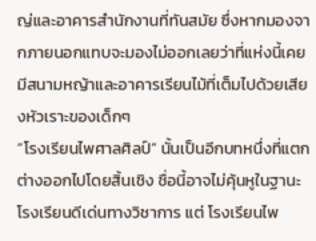ญ่และอาคารสำนักงานที่ทันสมัย ซึ่งหากมองจากภายนอกแทบจะมองไม่ออกเลยว่าที่แห่งนี้เคยมีสนามหญ้าและอาคารเรียนไม้ที่เต็มไปด้วยเสียงหัวเราะของเด็กๆ
“โรงเรียนไพศาลศิลป์” นั้นเป็นอีกบทหนึ่งที่แตกต่างออกไปโดยสิ้นเชิง ชื่อนี้อาจไม่คุ้นหูในฐานะโรงเรียนดีเด่นทางวิชาการ แต่ โรงเรียนไพ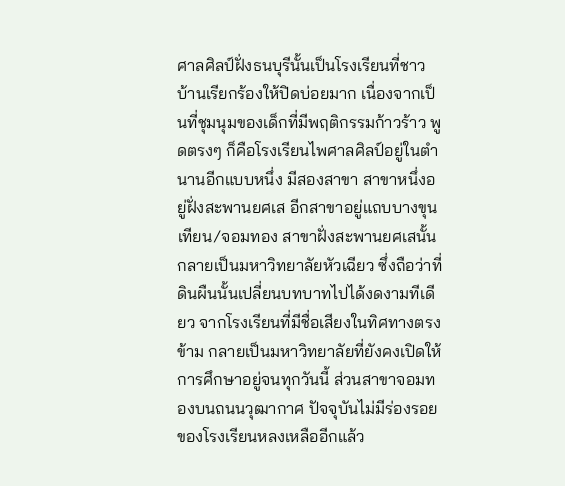ศาลศิลป์ฝั่งธนบุรีนั้นเป็นโรงเรียนที่ชาวบ้านเรียกร้องให้ปิดบ่อยมาก เนื่องจากเป็นที่ชุมนุมของเด็กที่มีพฤติกรรมก้าวร้าว พูดตรงๆ ก็คือโรงเรียนไพศาลศิลป์อยู่ในตำนานอีกแบบหนึ่ง มีสองสาขา สาขาหนึ่งอยู่ฝั่งสะพานยศเส อีกสาขาอยู่แถบบางขุนเทียน/จอมทอง สาขาฝั่งสะพานยศเสนั้นกลายเป็นมหาวิทยาลัยหัวเฉียว ซึ่งถือว่าที่ดินผืนนั้นเปลี่ยนบทบาทไปได้งดงามทีเดียว จากโรงเรียนที่มีชื่อเสียงในทิศทางตรงข้าม กลายเป็นมหาวิทยาลัยที่ยังคงเปิดให้การศึกษาอยู่จนทุกวันนี้ ส่วนสาขาจอมทองบนถนนวุฒากาศ ปัจจุบันไม่มีร่องรอยของโรงเรียนหลงเหลืออีกแล้ว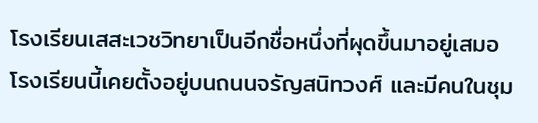โรงเรียนเสสะเวชวิทยาเป็นอีกชื่อหนึ่งที่ผุดขึ้นมาอยู่เสมอ โรงเรียนนี้เคยตั้งอยู่บนถนนจรัญสนิทวงศ์ และมีคนในชุม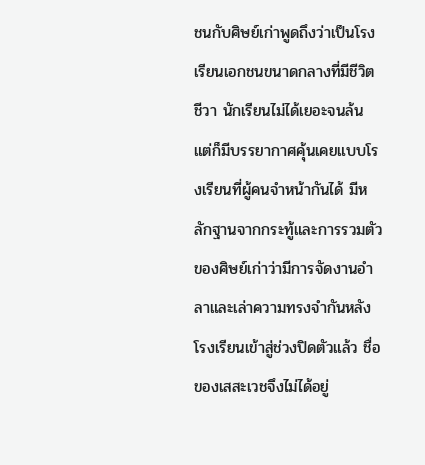ชนกับศิษย์เก่าพูดถึงว่าเป็นโรงเรียนเอกชนขนาดกลางที่มีชีวิตชีวา นักเรียนไม่ได้เยอะจนล้น แต่ก็มีบรรยากาศคุ้นเคยแบบโรงเรียนที่ผู้คนจำหน้ากันได้ มีหลักฐานจากกระทู้และการรวมตัวของศิษย์เก่าว่ามีการจัดงานอำลาและเล่าความทรงจำกันหลังโรงเรียนเข้าสู่ช่วงปิดตัวแล้ว ชื่อของเสสะเวชจึงไม่ได้อยู่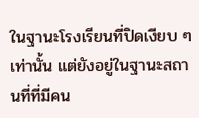ในฐานะโรงเรียนที่ปิดเงียบ ๆ เท่านั้น แต่ยังอยู่ในฐานะสถานที่ที่มีคน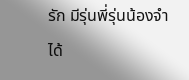รัก มีรุ่นพี่รุ่นน้องจำได้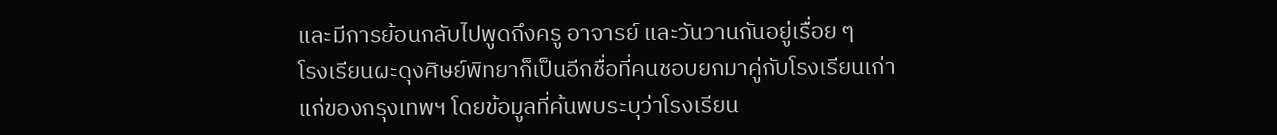และมีการย้อนกลับไปพูดถึงครู อาจารย์ และวันวานกันอยู่เรื่อย ๆ
โรงเรียนผะดุงศิษย์พิทยาก็เป็นอีกชื่อที่คนชอบยกมาคู่กับโรงเรียนเก่าแก่ของกรุงเทพฯ โดยข้อมูลที่ค้นพบระบุว่าโรงเรียน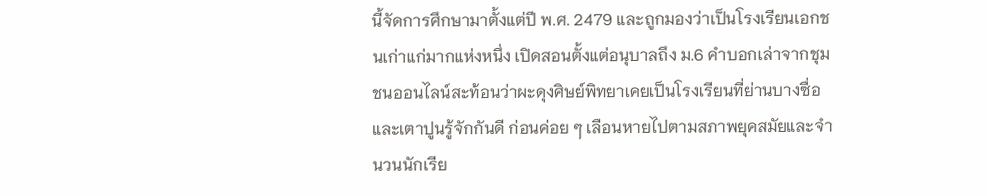นี้จัดการศึกษามาตั้งแต่ปี พ.ศ. 2479 และถูกมองว่าเป็นโรงเรียนเอกชนเก่าแก่มากแห่งหนึ่ง เปิดสอนตั้งแต่อนุบาลถึง ม.6 คำบอกเล่าจากชุมชนออนไลน์สะท้อนว่าผะดุงศิษย์พิทยาเคยเป็นโรงเรียนที่ย่านบางซื่อและเตาปูนรู้จักกันดี ก่อนค่อย ๆ เลือนหายไปตามสภาพยุคสมัยและจำนวนนักเรีย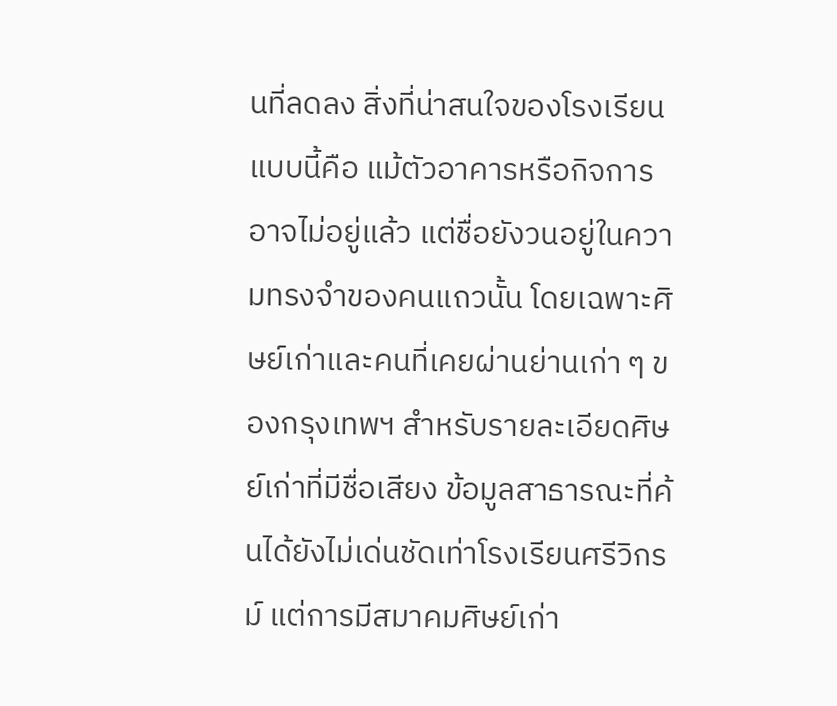นที่ลดลง สิ่งที่น่าสนใจของโรงเรียนแบบนี้คือ แม้ตัวอาคารหรือกิจการอาจไม่อยู่แล้ว แต่ชื่อยังวนอยู่ในความทรงจำของคนแถวนั้น โดยเฉพาะศิษย์เก่าและคนที่เคยผ่านย่านเก่า ๆ ของกรุงเทพฯ สำหรับรายละเอียดศิษย์เก่าที่มีชื่อเสียง ข้อมูลสาธารณะที่ค้นได้ยังไม่เด่นชัดเท่าโรงเรียนศรีวิกรม์ แต่การมีสมาคมศิษย์เก่า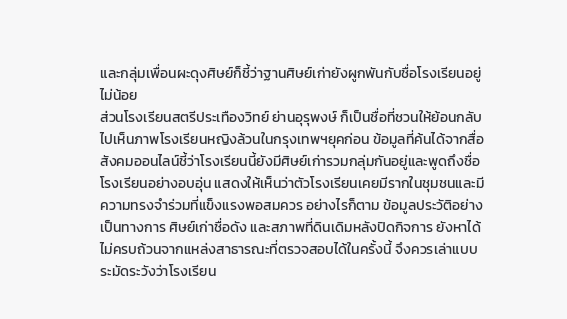และกลุ่มเพื่อนผะดุงศิษย์ก็ชี้ว่าฐานศิษย์เก่ายังผูกพันกับชื่อโรงเรียนอยู่ไม่น้อย
ส่วนโรงเรียนสตรีประเทืองวิทย์ ย่านอุรุพงษ์ ก็เป็นชื่อที่ชวนให้ย้อนกลับไปเห็นภาพโรงเรียนหญิงล้วนในกรุงเทพฯยุคก่อน ข้อมูลที่ค้นได้จากสื่อสังคมออนไลน์ชี้ว่าโรงเรียนนี้ยังมีศิษย์เก่ารวมกลุ่มกันอยู่และพูดถึงชื่อโรงเรียนอย่างอบอุ่น แสดงให้เห็นว่าตัวโรงเรียนเคยมีรากในชุมชนและมีความทรงจำร่วมที่แข็งแรงพอสมควร อย่างไรก็ตาม ข้อมูลประวัติอย่างเป็นทางการ ศิษย์เก่าชื่อดัง และสภาพที่ดินเดิมหลังปิดกิจการ ยังหาได้ไม่ครบถ้วนจากแหล่งสาธารณะที่ตรวจสอบได้ในครั้งนี้ จึงควรเล่าแบบระมัดระวังว่าโรงเรียน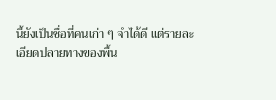นี้ยังเป็นชื่อที่คนเก่า ๆ จำได้ดี แต่รายละเอียดปลายทางของพื้น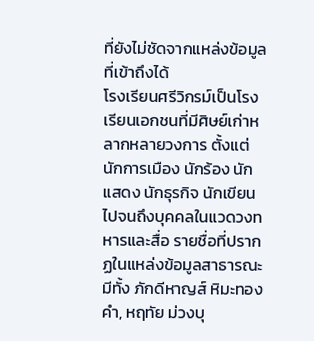ที่ยังไม่ชัดจากแหล่งข้อมูลที่เข้าถึงได้
โรงเรียนศรีวิกรม์เป็นโรงเรียนเอกชนที่มีศิษย์เก่าหลากหลายวงการ ตั้งแต่นักการเมือง นักร้อง นักแสดง นักธุรกิจ นักเขียน ไปจนถึงบุคคลในแวดวงทหารและสื่อ รายชื่อที่ปรากฏในแหล่งข้อมูลสาธารณะมีทั้ง ภักดีหาญส์ หิมะทองคำ, หฤทัย ม่วงบุ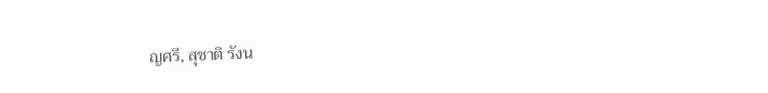ญศรี, สุชาติ รังน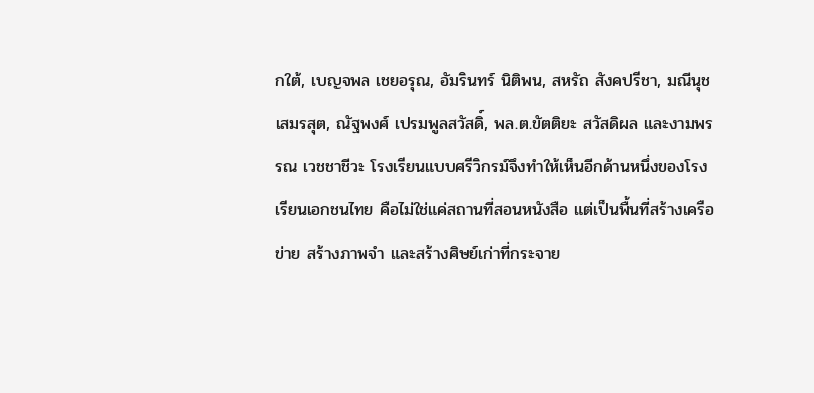กใต้, เบญจพล เชยอรุณ, อัมรินทร์ นิติพน, สหรัถ สังคปรีชา, มณีนุช เสมรสุต, ณัฐพงศ์ เปรมพูลสวัสดิ์, พล.ต.ขัตติยะ สวัสดิผล และงามพรรณ เวชชาชีวะ โรงเรียนแบบศรีวิกรม์จึงทำให้เห็นอีกด้านหนึ่งของโรงเรียนเอกชนไทย คือไม่ใช่แค่สถานที่สอนหนังสือ แต่เป็นพื้นที่สร้างเครือข่าย สร้างภาพจำ และสร้างศิษย์เก่าที่กระจาย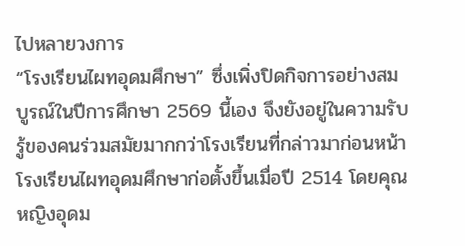ไปหลายวงการ
“โรงเรียนไผทอุดมศึกษา” ซึ่งเพิ่งปิดกิจการอย่างสมบูรณ์ในปีการศึกษา 2569 นี้เอง จึงยังอยู่ในความรับรู้ของคนร่วมสมัยมากกว่าโรงเรียนที่กล่าวมาก่อนหน้า โรงเรียนไผทอุดมศึกษาก่อตั้งขึ้นเมื่อปี 2514 โดยคุณหญิงอุดม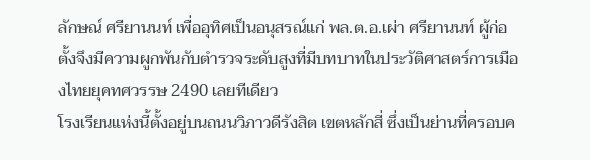ลักษณ์ ศรียานนท์ เพื่ออุทิศเป็นอนุสรณ์แก่ พล.ต.อ.เผ่า ศรียานนท์ ผู้ก่อตั้งจึงมีความผูกพันกับตำรวจระดับสูงที่มีบทบาทในประวัติศาสตร์การเมืองไทยยุคทศวรรษ 2490 เลยทีเดียว
โรงเรียนแห่งนี้ตั้งอยู่บนถนนวิภาวดีรังสิต เขตหลักสี่ ซึ่งเป็นย่านที่ครอบค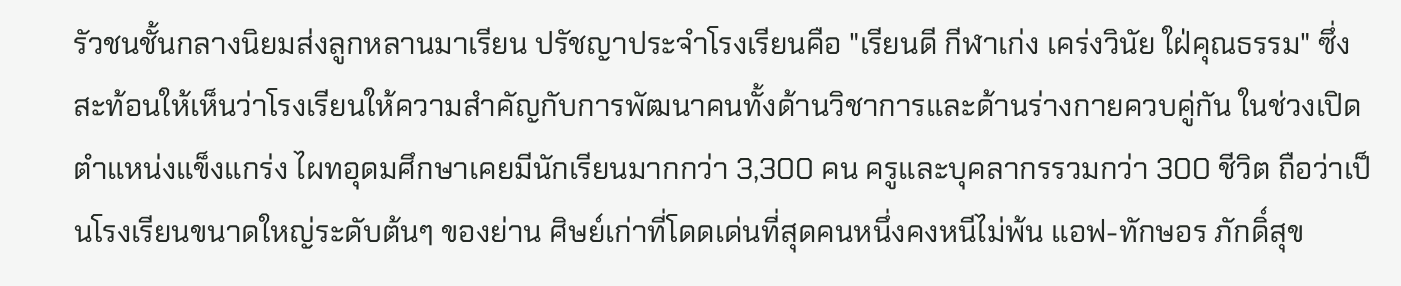รัวชนชั้นกลางนิยมส่งลูกหลานมาเรียน ปรัชญาประจำโรงเรียนคือ "เรียนดี กีฬาเก่ง เคร่งวินัย ใฝ่คุณธรรม" ซึ่งสะท้อนให้เห็นว่าโรงเรียนให้ความสำคัญกับการพัฒนาคนทั้งด้านวิชาการและด้านร่างกายควบคู่กัน ในช่วงเปิดตำแหน่งแข็งแกร่ง ไผทอุดมศึกษาเคยมีนักเรียนมากกว่า 3,300 คน ครูและบุคลากรรวมกว่า 300 ชีวิต ถือว่าเป็นโรงเรียนขนาดใหญ่ระดับต้นๆ ของย่าน ศิษย์เก่าที่โดดเด่นที่สุดคนหนึ่งคงหนีไม่พ้น แอฟ-ทักษอร ภักดิ์สุข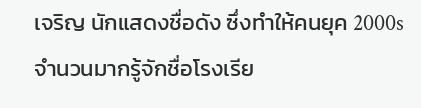เจริญ นักแสดงชื่อดัง ซึ่งทำให้คนยุค 2000s จำนวนมากรู้จักชื่อโรงเรีย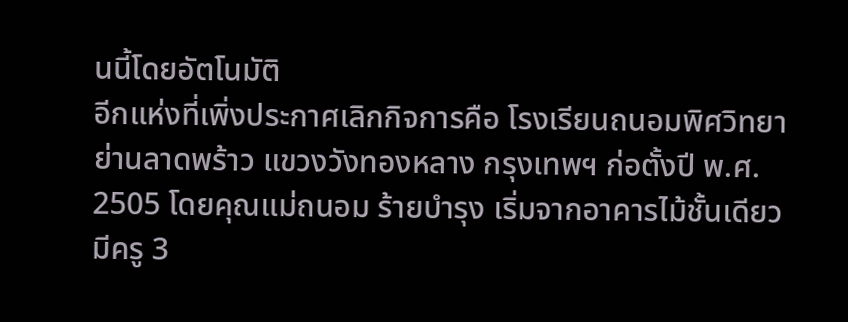นนี้โดยอัตโนมัติ
อีกแห่งที่เพิ่งประกาศเลิกกิจการคือ โรงเรียนถนอมพิศวิทยา ย่านลาดพร้าว แขวงวังทองหลาง กรุงเทพฯ ก่อตั้งปี พ.ศ. 2505 โดยคุณแม่ถนอม ร้ายบำรุง เริ่มจากอาคารไม้ชั้นเดียว มีครู 3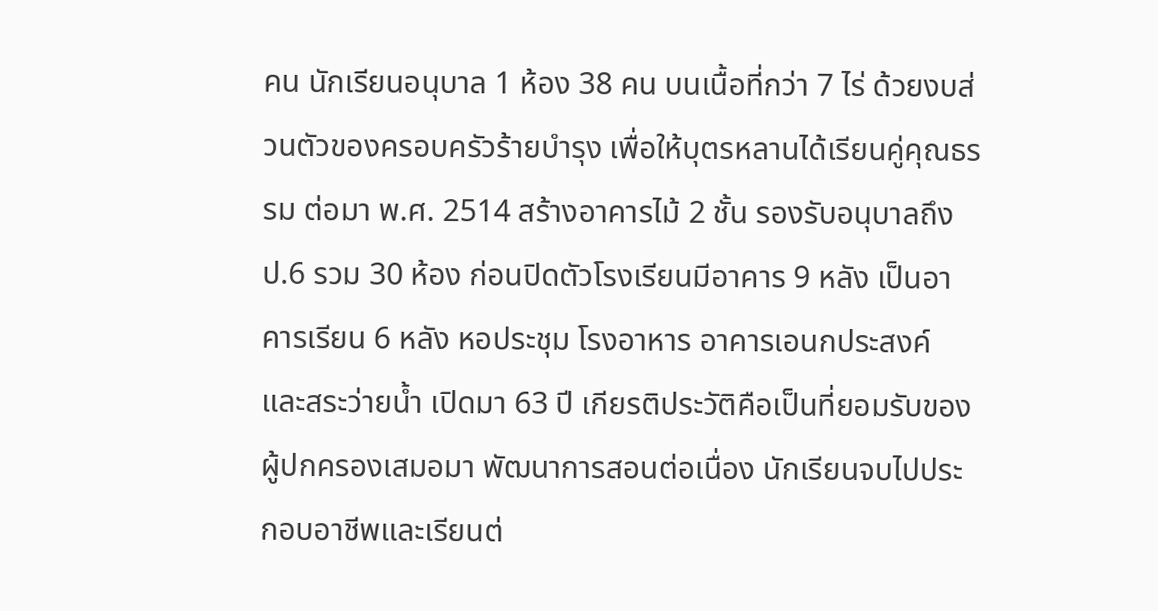คน นักเรียนอนุบาล 1 ห้อง 38 คน บนเนื้อที่กว่า 7 ไร่ ด้วยงบส่วนตัวของครอบครัวร้ายบำรุง เพื่อให้บุตรหลานได้เรียนคู่คุณธรรม ต่อมา พ.ศ. 2514 สร้างอาคารไม้ 2 ชั้น รองรับอนุบาลถึง ป.6 รวม 30 ห้อง ก่อนปิดตัวโรงเรียนมีอาคาร 9 หลัง เป็นอาคารเรียน 6 หลัง หอประชุม โรงอาหาร อาคารเอนกประสงค์ และสระว่ายน้ำ เปิดมา 63 ปี เกียรติประวัติคือเป็นที่ยอมรับของผู้ปกครองเสมอมา พัฒนาการสอนต่อเนื่อง นักเรียนจบไปประกอบอาชีพและเรียนต่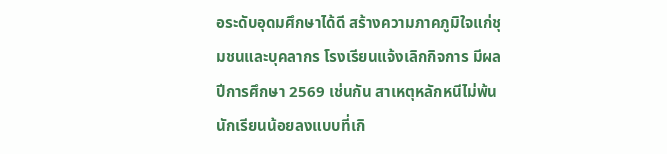อระดับอุดมศึกษาได้ดี สร้างความภาคภูมิใจแก่ชุมชนและบุคลากร โรงเรียนแจ้งเลิกกิจการ มีผลปีการศึกษา 2569 เช่นกัน สาเหตุหลักหนีไม่พ้นนักเรียนน้อยลงแบบที่เกิ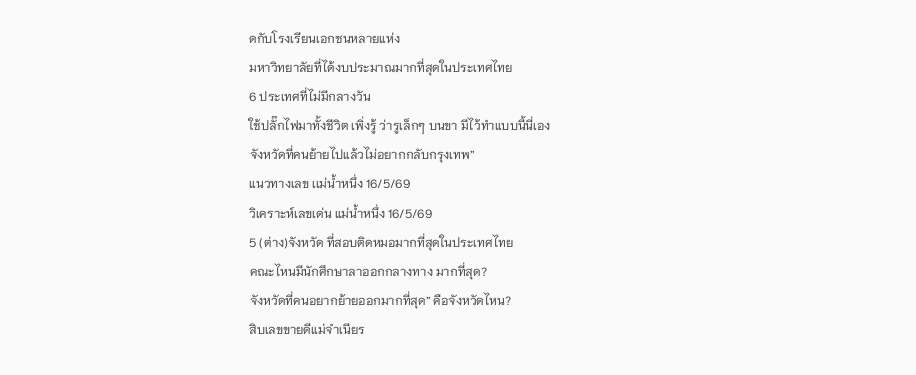ดกับโรงเรียนเอกชนหลายแห่ง
มหาวิทยาลัยที่ได้งบประมาณมากที่สุดในประเทศไทย
6 ประเทศที่ไม่มีกลางวัน
ใช้ปลั๊กไฟมาทั้งชีวิต เพิ่งรู้ ว่ารูเล็กๆ บนขา มีไว้ทำแบบนี้นี่เอง
จังหวัดที่คนย้ายไปแล้วไม่อยากกลับกรุงเทพ”
แนวทางเลข เเม่น้ำหนึ่ง 16/5/69
วิเคราะห์เลขเด่น แม่น้ำหนึ่ง 16/5/69
5 (ต่าง)จังหวัด ที่สอบติดหมอมากที่สุดในประเทศไทย
คณะไหนมีนักศึกษาลาออกกลางทาง มากที่สุด?
จังหวัดที่คนอยากย้ายออกมากที่สุด” คือจังหวัดไหน?
สิบเลขขายดีแม่จำเนียร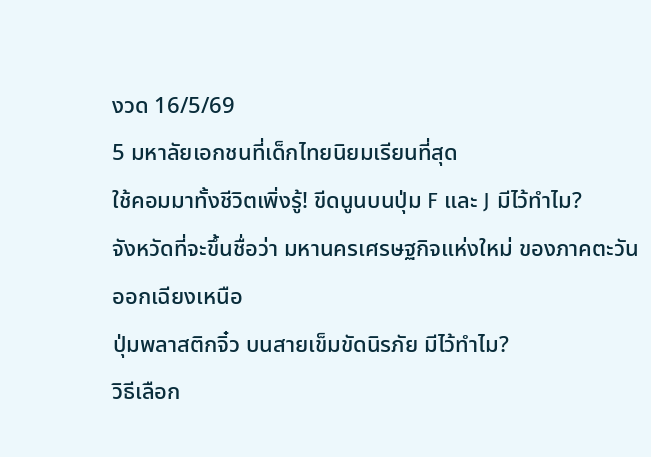งวด 16/5/69
5 มหาลัยเอกชนที่เด็กไทยนิยมเรียนที่สุด
ใช้คอมมาทั้งชีวิตเพิ่งรู้! ขีดนูนบนปุ่ม F และ J มีไว้ทำไม?
จังหวัดที่จะขึ้นชื่อว่า มหานครเศรษฐกิจแห่งใหม่ ของภาคตะวันออกเฉียงเหนือ
ปุ่มพลาสติกจิ๋ว บนสายเข็มขัดนิรภัย มีไว้ทำไม?
วิธีเลือก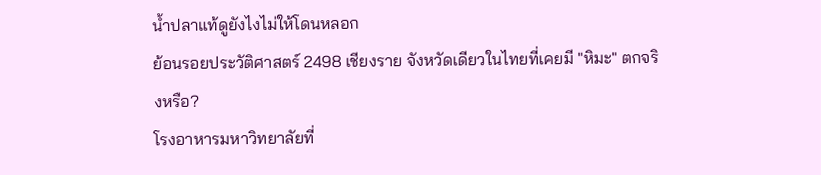น้ำปลาแท้ดูยังไงไม่ให้โดนหลอก
ย้อนรอยประวัติศาสตร์ 2498 เชียงราย จังหวัดเดียวในไทยที่เคยมี "หิมะ" ตกจริงหรือ?
โรงอาหารมหาวิทยาลัยที่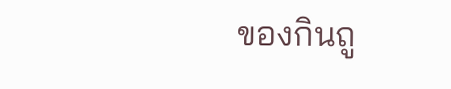ของกินถู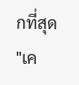กที่สุด
"เค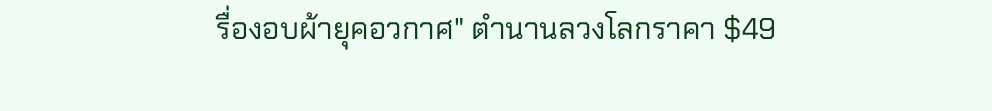รื่องอบผ้ายุคอวกาศ" ตำนานลวงโลกราคา $49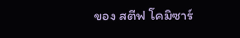ของ สตีฟ โคมิซาร์